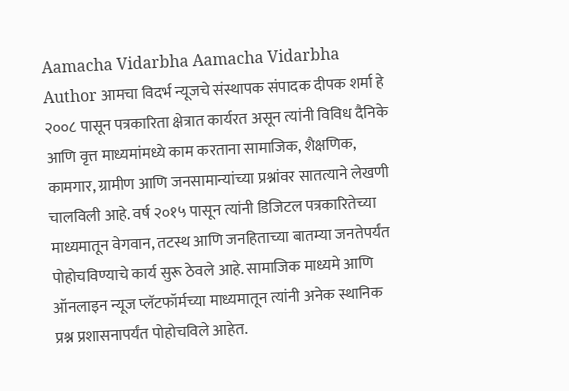Aamacha Vidarbha Aamacha Vidarbha Author आमचा विदर्भ न्यूजचे संस्थापक संपादक दीपक शर्मा हे २००८ पासून पत्रकारिता क्षेत्रात कार्यरत असून त्यांनी विविध दैनिके आणि वृत्त माध्यमांमध्ये काम करताना सामाजिक, शैक्षणिक, कामगार, ग्रामीण आणि जनसामान्यांच्या प्रश्नांवर सातत्याने लेखणी चालविली आहे. वर्ष २०१५ पासून त्यांनी डिजिटल पत्रकारितेच्या माध्यमातून वेगवान, तटस्थ आणि जनहिताच्या बातम्या जनतेपर्यंत पोहोचविण्याचे कार्य सुरू ठेवले आहे. सामाजिक माध्यमे आणि ऑनलाइन न्यूज प्लॅटफॉर्मच्या माध्यमातून त्यांनी अनेक स्थानिक प्रश्न प्रशासनापर्यंत पोहोचविले आहेत.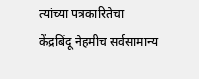त्यांच्या पत्रकारितेचा केंद्रबिंदू नेहमीच सर्वसामान्य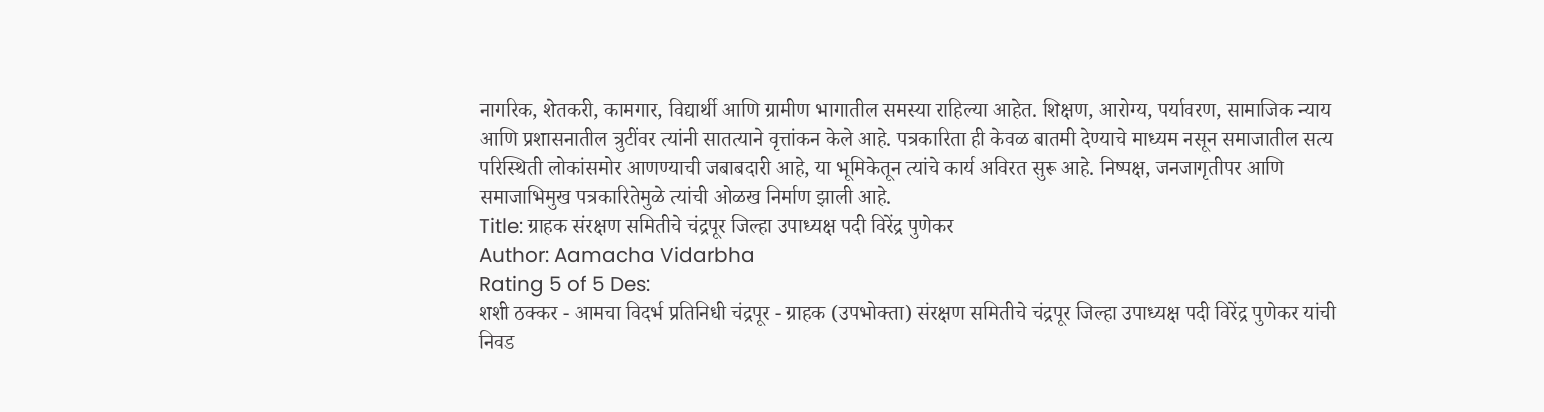नागरिक, शेतकरी, कामगार, विद्यार्थी आणि ग्रामीण भागातील समस्या राहिल्या आहेत. शिक्षण, आरोग्य, पर्यावरण, सामाजिक न्याय आणि प्रशासनातील त्रुटींवर त्यांनी सातत्याने वृत्तांकन केले आहे. पत्रकारिता ही केवळ बातमी देण्याचे माध्यम नसून समाजातील सत्य परिस्थिती लोकांसमोर आणण्याची जबाबदारी आहे, या भूमिकेतून त्यांचे कार्य अविरत सुरू आहे. निष्पक्ष, जनजागृतीपर आणि समाजाभिमुख पत्रकारितेमुळे त्यांची ओळख निर्माण झाली आहे.
Title: ग्राहक संरक्षण समितीचे चंद्रपूर जिल्हा उपाध्यक्ष पदी विरेंद्र पुणेकर
Author: Aamacha Vidarbha
Rating 5 of 5 Des:
शशी ठक्कर - आमचा विदर्भ प्रतिनिधी चंद्रपूर - ग्राहक (उपभोक्ता) संरक्षण समितीचे चंद्रपूर जिल्हा उपाध्यक्ष पदी विरेंद्र पुणेकर यांची निवड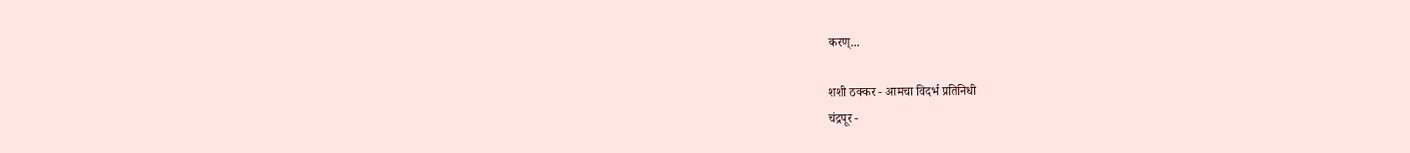करण्...

शशी ठक्कर - आमचा विदर्भ प्रतिनिधी
चंद्रपूर -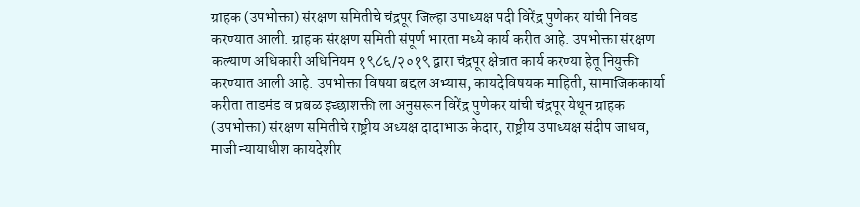ग्राहक (उपभोक्ता) संरक्षण समितीचे चंद्रपूर जिल्हा उपाध्यक्ष पदी विरेंद्र पुणेकर यांची निवड करण्यात आली. ग्राहक संरक्षण समिती संपूर्ण भारता मध्ये कार्य करीत आहे. उपभोक्ता संरक्षण कल्याण अधिकारी अधिनियम १९८६/२०१९ द्वारा चंद्रपूर क्षेत्रात कार्य करण्या हेतू नियुक्ती करण्यात आली आहे. उपभोक्ता विषया बद्दल अभ्यास, कायदेविषयक माहिती, सामाजिककार्या करीता ताडमंड व प्रबळ इच्छाशक्ती ला अनुसरून विरेंद्र पुणेकर यांची चंद्रपूर येथून ग्राहक (उपभोक्ता) संरक्षण समितीचे राष्ट्रीय अध्यक्ष दादाभाऊ केदार, राष्ट्रीय उपाध्यक्ष संदीप जाधव, माजी न्यायाधीश कायदेशीर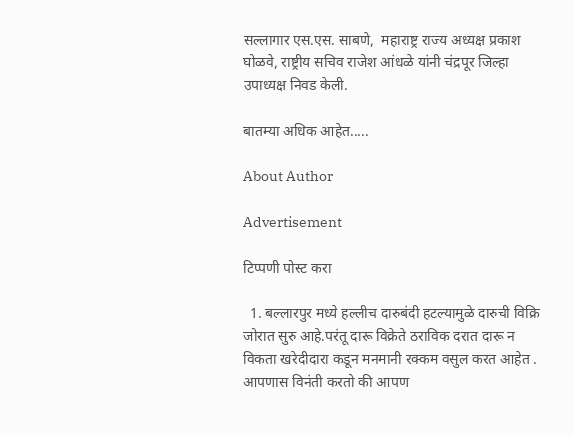सल्लागार एस.एस. साबणे,  महाराष्ट्र राज्य अध्यक्ष प्रकाश घोळवे, राष्ट्रीय सचिव राजेश आंधळे यांनी चंद्रपूर जिल्हा उपाध्यक्ष निवड केली.

बातम्या अधिक आहेत.....

About Author

Advertisement

टिप्पणी पोस्ट करा

  1. बल्लारपुर मध्ये हल्लीच दारुबंदी हटल्यामुळे दारुची विक्रि जोरात सुरु आहे.परंतू दारू विक्रेते ठराविक दरात दारू न विकता खरेदीदारा कडून मनमानी रक्कम वसुल करत आहेत . आपणास विनंती करतो की आपण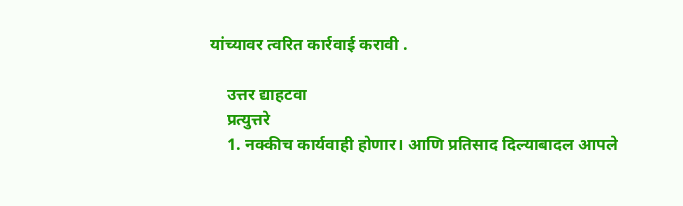यांच्यावर त्वरित कार्रवाई करावी .

    उत्तर द्याहटवा
    प्रत्युत्तरे
    1. नक्कीच कार्यवाही होणार। आणि प्रतिसाद दिल्याबादल आपले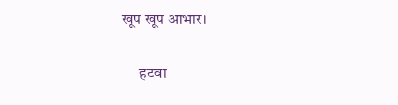खूप खूप आभार।

      हटवा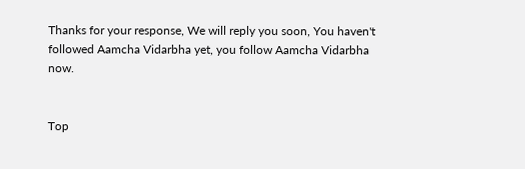Thanks for your response, We will reply you soon, You haven't followed Aamcha Vidarbha yet, you follow Aamcha Vidarbha now.


Top